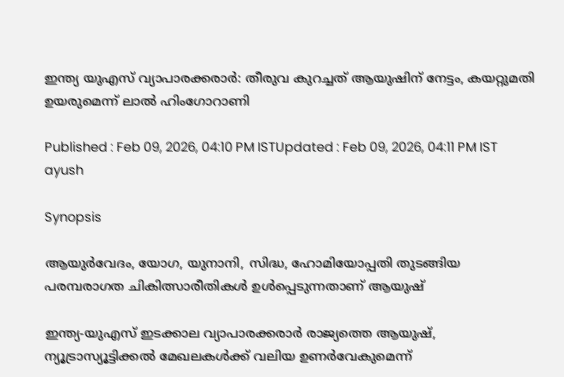ഇന്ത്യ യുഎസ് വ്യാപാരക്കരാർ: തീരുവ കുറച്ചത് ആയുഷിന് നേട്ടം, കയറ്റുമതി ഉയരുമെന്ന് ലാൽ ഹിംഗോറാണി

Published : Feb 09, 2026, 04:10 PM ISTUpdated : Feb 09, 2026, 04:11 PM IST
ayush

Synopsis

ആയുർവേദം, യോഗ, യുനാനി, സിദ്ധ, ഹോമിയോപ്പതി തുടങ്ങിയ പരമ്പരാഗത ചികിത്സാരീതികൾ ഉൾപ്പെടുന്നതാണ് ആയുഷ്

ഇന്ത്യ-യുഎസ് ഇടക്കാല വ്യാപാരക്കരാർ രാജ്യത്തെ ആയുഷ്, ന്യൂട്രാസ്യൂട്ടിക്കൽ മേഖലകൾക്ക് വലിയ ഉണർവേകുമെന്ന്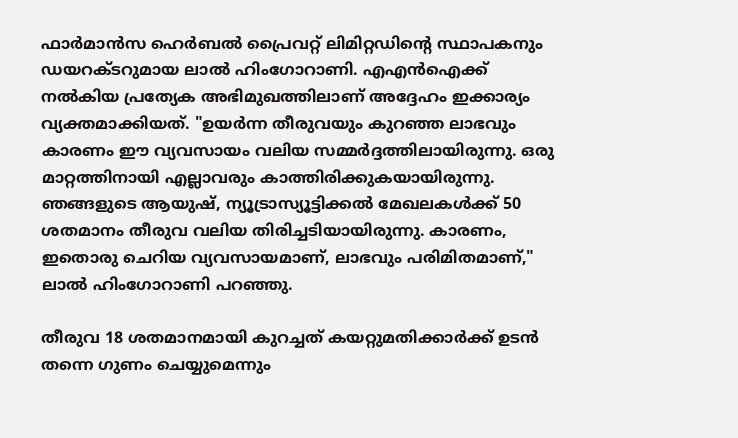ഫാർമാൻസ ഹെർബൽ പ്രൈവറ്റ് ലിമിറ്റഡിന്റെ സ്ഥാപകനും ഡയറക്ടറുമായ ലാൽ ഹിംഗോറാണി. എഎൻഐക്ക് നൽകിയ പ്രത്യേക അഭിമുഖത്തിലാണ് അദ്ദേഹം ഇക്കാര്യം വ്യക്തമാക്കിയത്. "ഉയർന്ന തീരുവയും കുറഞ്ഞ ലാഭവും കാരണം ഈ വ്യവസായം വലിയ സമ്മർദ്ദത്തിലായിരുന്നു. ഒരു മാറ്റത്തിനായി എല്ലാവരും കാത്തിരിക്കുകയായിരുന്നു. ഞങ്ങളുടെ ആയുഷ്, ന്യൂട്രാസ്യൂട്ടിക്കൽ മേഖലകൾക്ക് 50 ശതമാനം തീരുവ വലിയ തിരിച്ചടിയായിരുന്നു. കാരണം, ഇതൊരു ചെറിയ വ്യവസായമാണ്, ലാഭവും പരിമിതമാണ്," ലാൽ ഹിംഗോറാണി പറഞ്ഞു.

തീരുവ 18 ശതമാനമായി കുറച്ചത് കയറ്റുമതിക്കാർക്ക് ഉടൻ തന്നെ ഗുണം ചെയ്യുമെന്നും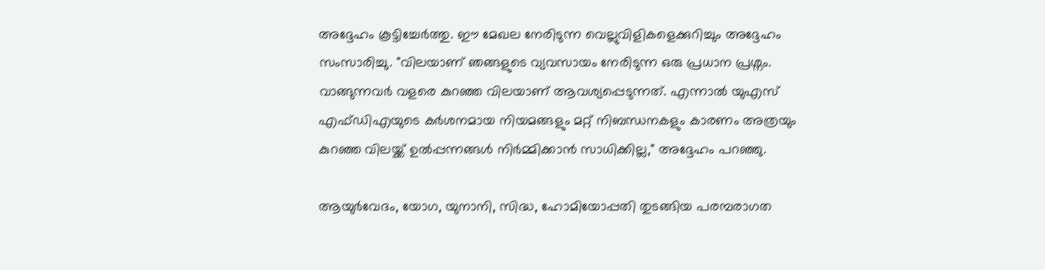അദ്ദേഹം കൂട്ടിച്ചേർത്തു. ഈ മേഖല നേരിടുന്ന വെല്ലുവിളികളെക്കുറിച്ചും അദ്ദേഹം സംസാരിച്ചു. "വിലയാണ് ഞങ്ങളുടെ വ്യവസായം നേരിടുന്ന ഒരു പ്രധാന പ്രശ്നം. വാങ്ങുന്നവർ വളരെ കുറഞ്ഞ വിലയാണ് ആവശ്യപ്പെടുന്നത്. എന്നാൽ യുഎസ് എഫ്ഡിഎയുടെ കർശനമായ നിയമങ്ങളും മറ്റ് നിബന്ധനകളും കാരണം അത്രയും കുറഞ്ഞ വിലയ്ക്ക് ഉൽപ്പന്നങ്ങൾ നിർമ്മിക്കാൻ സാധിക്കില്ല," അദ്ദേഹം പറഞ്ഞു.

ആയുർവേദം, യോഗ, യുനാനി, സിദ്ധ, ഹോമിയോപ്പതി തുടങ്ങിയ പരമ്പരാഗത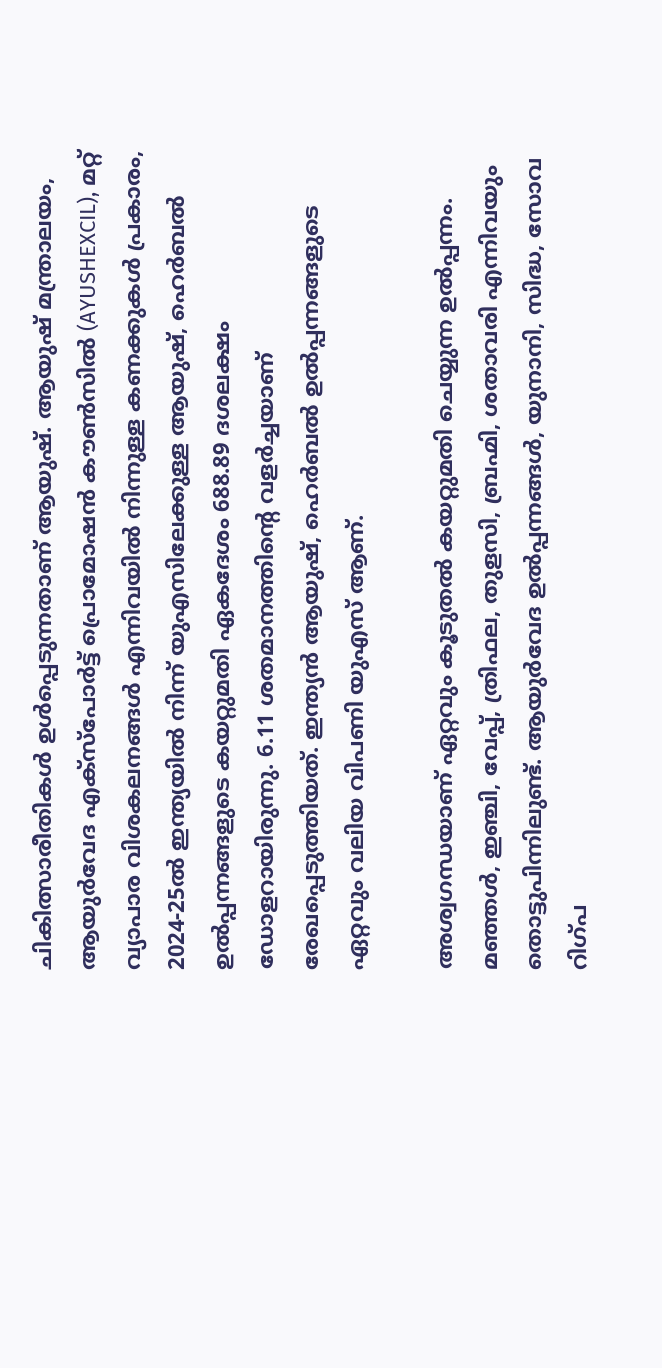ചികിത്സാരീതികൾ ഉൾപ്പെടുന്നതാണ് ആയുഷ്. ആയുഷ് മന്ത്രാലയം, ആയുർവേദ എക്‌സ്‌പോർട്ട് പ്രൊമോഷൻ കൗൺസിൽ (AYUSHEXCIL), മറ്റ് വ്യാപാര വിശകലനങ്ങൾ എന്നിവയിൽ നിന്നുള്ള കണക്കുകൾ പ്രകാരം, 2024-25ൽ ഇന്ത്യയിൽ നിന്ന് യുഎസിലേക്കുള്ള ആയുഷ്, ഹെർബൽ ഉൽപ്പന്നങ്ങളുടെ കയറ്റുമതി ഏകദേശം 688.89 ദശലക്ഷം ഡോളറായിരുന്നു. 6.11 ശതമാനത്തിന്റെ വളർച്ചയാണ് രേഖപ്പെടുത്തിയത്. ഇന്ത്യൻ ആയുഷ്, ഹെർബൽ ഉൽപ്പന്നങ്ങളുടെ ഏറ്റവും വലിയ വിപണി യുഎസ് ആണ്.

അശ്വഗന്ധയാണ് ഏറ്റവും കൂടുതൽ കയറ്റുമതി ചെയ്യുന്ന ഉൽപ്പന്നം. മഞ്ഞൾ, ഇഞ്ചി, വേപ്പ്, ത്രിഫല, തുളസി, ബ്രഹ്മി, ശതാവരി എന്നിവയും തൊട്ടുപിന്നിലുണ്ട്. ആയുർവേദ ഉൽപ്പന്നങ്ങൾ, യുനാനി, സിദ്ധ, സോവ റിഗ്പ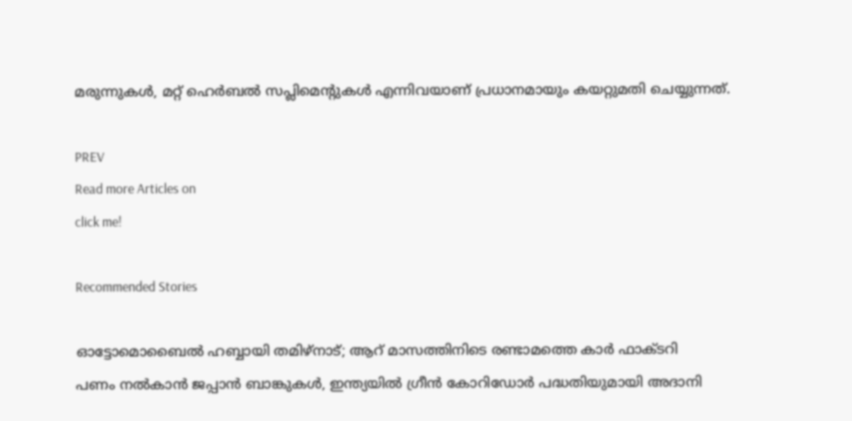മരുന്നുകൾ, മറ്റ് ഹെർബൽ സപ്ലിമെന്റുകൾ എന്നിവയാണ് പ്രധാനമായും കയറ്റുമതി ചെയ്യുന്നത്.

PREV
Read more Articles on
click me!

Recommended Stories

ഓട്ടോമൊബൈൽ ഹബ്ബായി തമിഴ്‌നാട്; ആറ് മാസത്തിനിടെ രണ്ടാമത്തെ കാർ ഫാക്ടറി
പണം നൽകാൻ ജപ്പാൻ ബാങ്കുകൾ, ഇന്ത്യയിൽ ഗ്രീൻ കോറിഡോർ പദ്ധതിയുമായി അദാനി